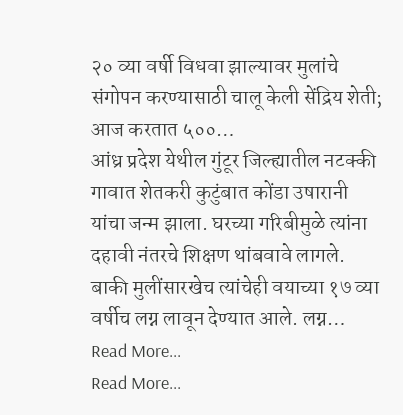२० व्या वर्षी विधवा झाल्यावर मुलांचे संगोपन करण्यासाठी चालू केली सेंद्रिय शेती; आज करतात ५००…
आंध्र प्रदेश येथील गुंटूर जिल्ह्यातील नटक्की गावात शेतकरी कुटुंबात कोंडा उषारानी यांचा जन्म झाला. घरच्या गरिबीमुळे त्यांना दहावी नंतरचे शिक्षण थांबवावे लागले. बाकी मुलींसारखेच त्यांचेही वयाच्या १७ व्या वर्षीच लग्न लावून देण्यात आले. लग्न…
Read More...
Read More...